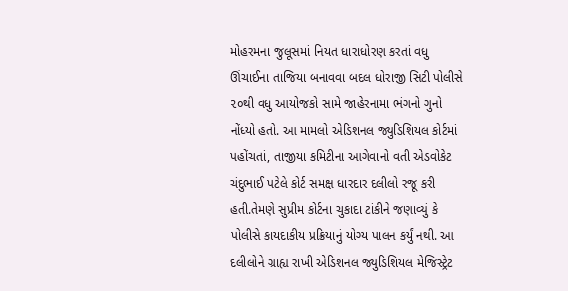મોહરમના જુલૂસમાં નિયત ધારાધોરણ કરતાં વધુ ઊંચાઈના તાજિયા બનાવવા બદલ ધોરાજી સિટી પોલીસે ૨૦થી વધુ આયોજકો સામે જાહેરનામા ભંગનો ગુનો નોંધ્યો હતો. આ મામલો એડિશનલ જ્યુડિશિયલ કોર્ટમાં પહોંચતાં, તાજીયા કમિટીના આગેવાનો વતી એડવોકેટ ચંદુભાઈ પટેલે કોર્ટ સમક્ષ ધારદાર દલીલો રજૂ કરી હતી.તેમણે સુપ્રીમ કોર્ટના ચુકાદા ટાંકીને જણાવ્યું કે પોલીસે કાયદાકીય પ્રક્રિયાનું યોગ્ય પાલન કર્યું નથી. આ દલીલોને ગ્રાહ્ય રાખી એડિશનલ જ્યુડિશિયલ મેજિસ્ટ્રેટ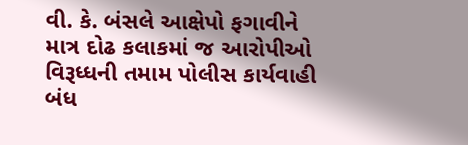વી. કે. બંસલે આક્ષેપો ફગાવીને માત્ર દોઢ કલાકમાં જ આરોપીઓ વિરૂધ્ધની તમામ પોલીસ કાર્યવાહી બંધ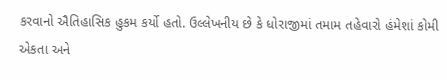કરવાનો ઐતિહાસિક હુકમ કર્યો હતો. ઉલ્લેખનીય છે કે ધોરાજીમાં તમામ તહેવારો હંમેશાં કોમી એકતા અને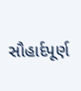સૌહાર્દપૂર્ણ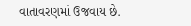વાતાવરણમાં ઉજવાય છે.